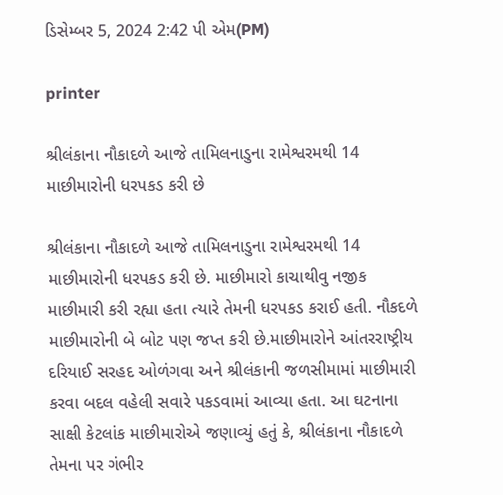ડિસેમ્બર 5, 2024 2:42 પી એમ(PM)

printer

શ્રીલંકાના નૌકાદળે આજે તામિલનાડુના રામેશ્વરમથી 14 માછીમારોની ધરપકડ કરી છે

શ્રીલંકાના નૌકાદળે આજે તામિલનાડુના રામેશ્વરમથી 14 માછીમારોની ધરપકડ કરી છે. માછીમારો કાચાથીવુ નજીક માછીમારી કરી રહ્યા હતા ત્યારે તેમની ધરપકડ કરાઈ હતી. નૌકદળે માછીમારોની બે બોટ પણ જપ્ત કરી છે.માછીમારોને આંતરરાષ્ટ્રીય દરિયાઈ સરહદ ઓળંગવા અને શ્રીલંકાની જળસીમામાં માછીમારી કરવા બદલ વહેલી સવારે પકડવામાં આવ્યા હતા. આ ઘટનાના સાક્ષી કેટલાંક માછીમારોએ જણાવ્યું હતું કે, શ્રીલંકાના નૌકાદળે તેમના પર ગંભીર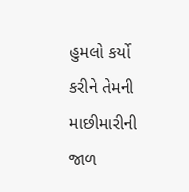હુમલો કર્યો કરીને તેમની માછીમારીની જાળ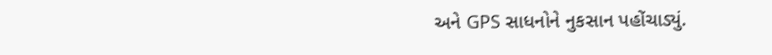અને GPS સાધનોને નુકસાન પહોંચાડ્યું.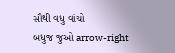સૌથી વધુ વાંચો
બધુજ જુઓ arrow-right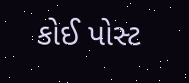કોઈ પોસ્ટ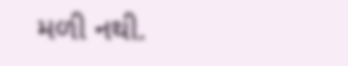મળી નથી.